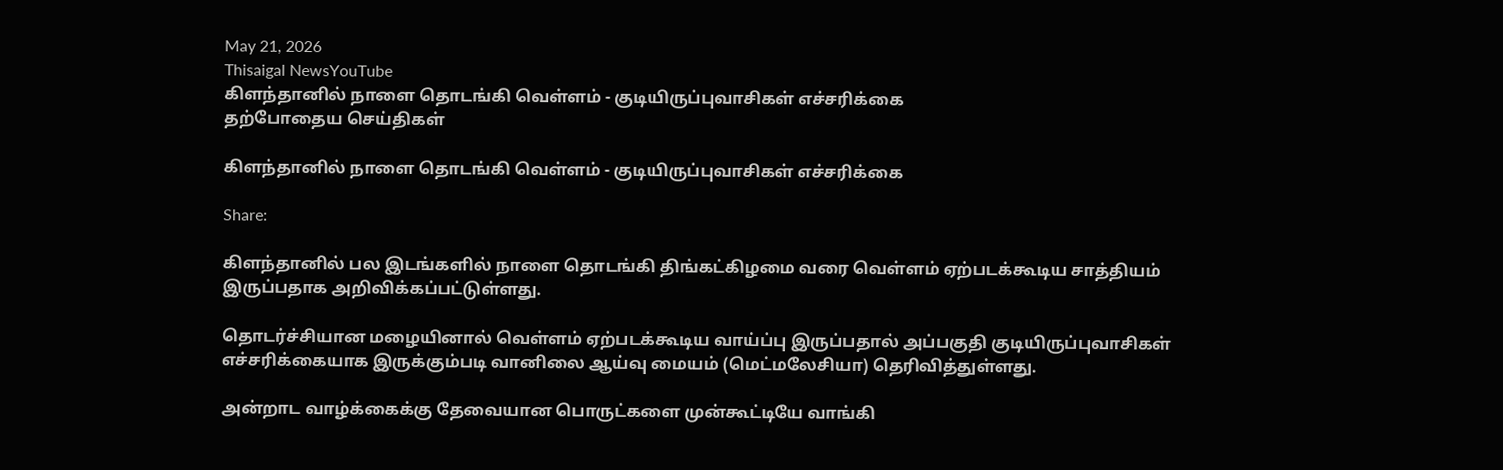May 21, 2026
Thisaigal NewsYouTube
கிளந்தானில் நாளை தொடங்கி வெள்ளம் - குடியிருப்புவாசிகள் எச்சரிக்கை
தற்போதைய செய்திகள்

கிளந்தானில் நாளை தொடங்கி வெள்ளம் - குடியிருப்புவாசிகள் எச்சரிக்கை

Share:

கிளந்தானில் பல இடங்களில் நாளை தொடங்கி திங்கட்கிழமை வரை வெள்ளம் ஏற்படக்கூடிய சாத்தியம் இருப்பதாக அறிவிக்கப்பட்டுள்ளது.

தொடர்ச்சியான மழையினால் வெள்ளம் ஏற்படக்கூடிய வாய்ப்பு இருப்பதால் அப்பகுதி குடியிருப்புவாசிகள் எச்சரிக்கையாக இருக்கும்படி வானிலை ஆய்வு மையம் (மெட்மலேசியா) தெரிவித்துள்ளது.

அன்றாட வாழ்க்கைக்கு தேவையான பொருட்களை முன்கூட்டியே வாங்கி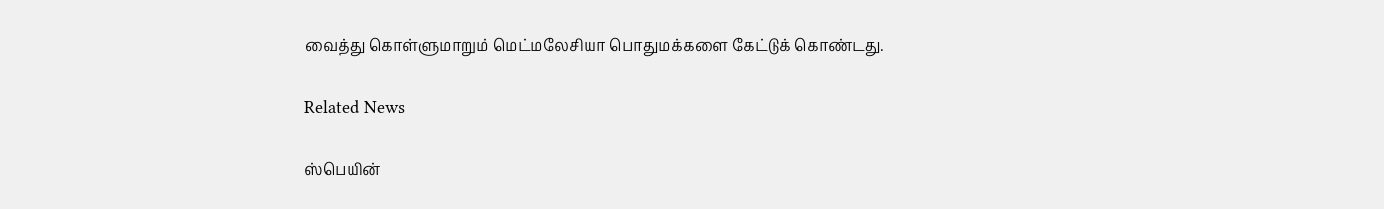வைத்து கொள்ளுமாறும் மெட்மலேசியா பொதுமக்களை கேட்டுக் கொண்டது.

Related News

ஸ்பெயின்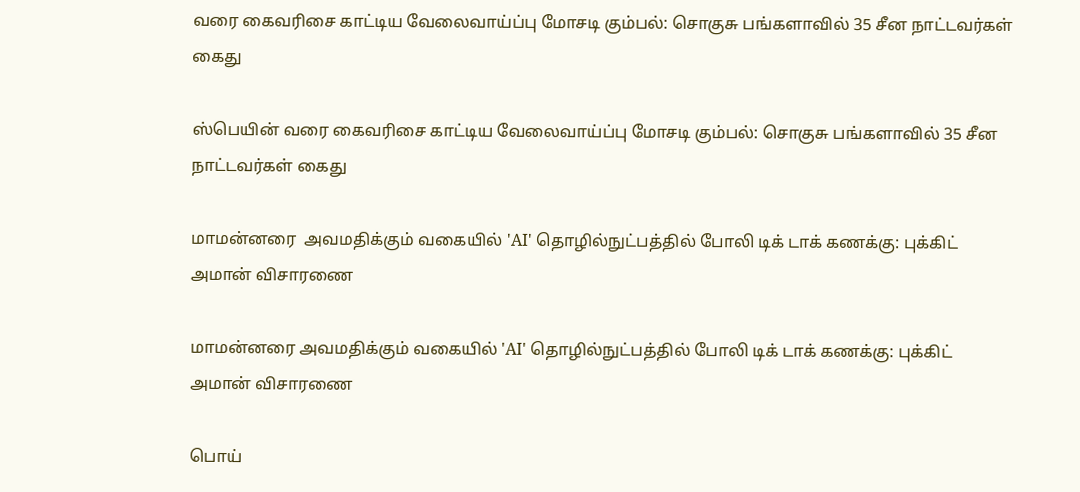வரை கைவரிசை காட்டிய வேலைவாய்ப்பு மோசடி கும்பல்: சொகுசு பங்களாவில் 35 சீன நாட்டவர்கள்  கைது

ஸ்பெயின் வரை கைவரிசை காட்டிய வேலைவாய்ப்பு மோசடி கும்பல்: சொகுசு பங்களாவில் 35 சீன நாட்டவர்கள் கைது

மாமன்னரை  அவமதிக்கும் வகையில் 'AI' தொழில்நுட்பத்தில் போலி டிக் டாக் கணக்கு: புக்கிட் அமான் விசாரணை

மாமன்னரை அவமதிக்கும் வகையில் 'AI' தொழில்நுட்பத்தில் போலி டிக் டாக் கணக்கு: புக்கிட் அமான் விசாரணை

பொய்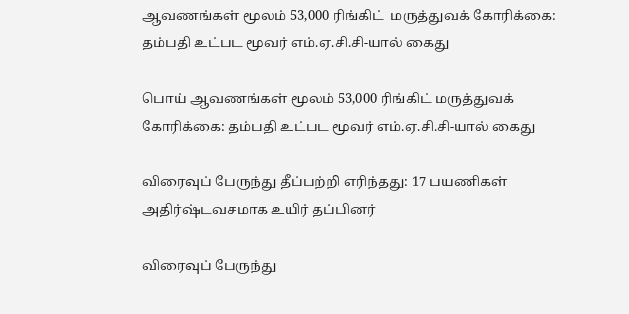ஆவணங்கள் மூலம் 53,000 ரிங்கிட்  மருத்துவக் கோரிக்கை: தம்பதி உட்பட மூவர் எம்.ஏ.சி.சி-யால் கைது

பொய் ஆவணங்கள் மூலம் 53,000 ரிங்கிட் மருத்துவக் கோரிக்கை: தம்பதி உட்பட மூவர் எம்.ஏ.சி.சி-யால் கைது

விரைவுப் பேருந்து தீப்பற்றி எரிந்தது: 17 பயணிகள் அதிர்ஷ்டவசமாக உயிர் தப்பினர்

விரைவுப் பேருந்து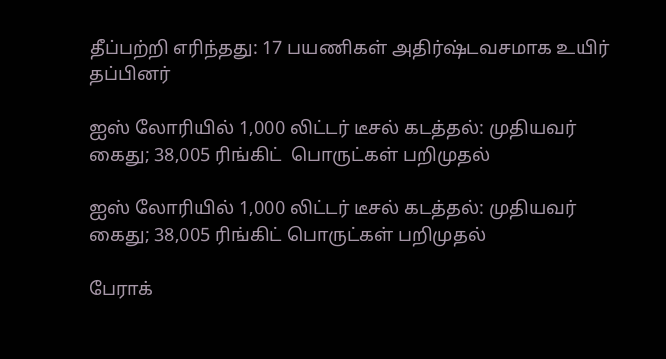தீப்பற்றி எரிந்தது: 17 பயணிகள் அதிர்ஷ்டவசமாக உயிர் தப்பினர்

ஐஸ் லோரியில் 1,000 லிட்டர் டீசல் கடத்தல்: முதியவர் கைது; 38,005 ரிங்கிட்  பொருட்கள் பறிமுதல்

ஐஸ் லோரியில் 1,000 லிட்டர் டீசல் கடத்தல்: முதியவர் கைது; 38,005 ரிங்கிட் பொருட்கள் பறிமுதல்

பேராக்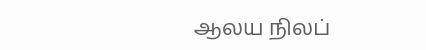ஆலய நிலப்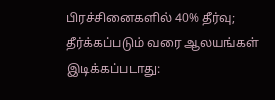பிரச்சினைகளில் 40% தீர்வு; தீர்க்கப்படும் வரை ஆலயங்கள் இடிக்கப்படாது: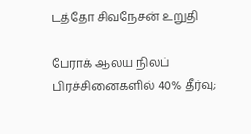டத்தோ சிவநேசன் உறுதி

பேராக் ஆலய நிலப் பிரச்சினைகளில் 40% தீர்வு;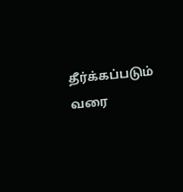தீர்க்கப்படும் வரை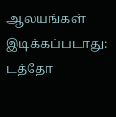ஆலயங்கள் இடிக்கப்படாது: டத்தோ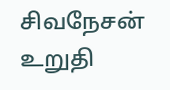சிவநேசன் உறுதி